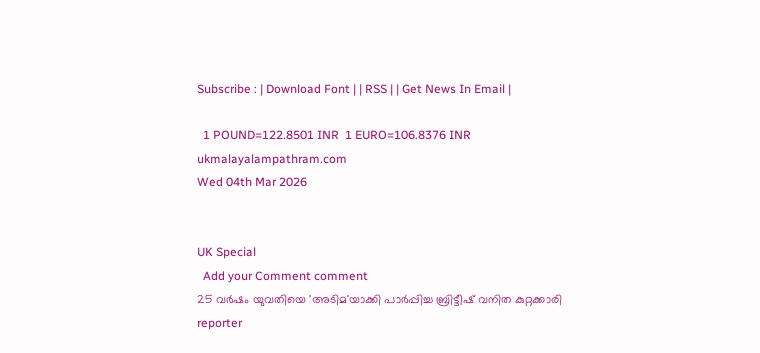Subscribe : | Download Font | | RSS | | Get News In Email |

  1 POUND=122.8501 INR  1 EURO=106.8376 INR
ukmalayalampathram.com
Wed 04th Mar 2026


UK Special
  Add your Comment comment
25 വര്‍ഷം യുവതിയെ 'അടിമ'യാക്കി പാര്‍പ്പിച്ച ബ്രിട്ടീഷ് വനിത കുറ്റക്കാരി
reporter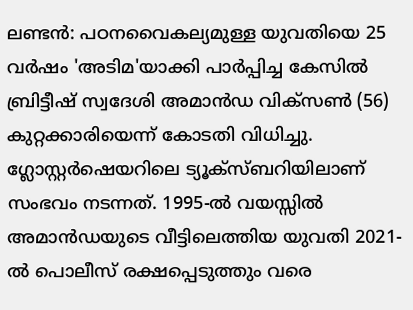ലണ്ടന്‍: പഠനവൈകല്യമുള്ള യുവതിയെ 25 വര്‍ഷം 'അടിമ'യാക്കി പാര്‍പ്പിച്ച കേസില്‍ ബ്രിട്ടീഷ് സ്വദേശി അമാന്‍ഡ വിക്‌സണ്‍ (56) കുറ്റക്കാരിയെന്ന് കോടതി വിധിച്ചു. ഗ്ലോസ്റ്റര്‍ഷെയറിലെ ട്യൂക്‌സ്ബറിയിലാണ് സംഭവം നടന്നത്. 1995-ല്‍ വയസ്സില്‍ അമാന്‍ഡയുടെ വീട്ടിലെത്തിയ യുവതി 2021-ല്‍ പൊലീസ് രക്ഷപ്പെടുത്തും വരെ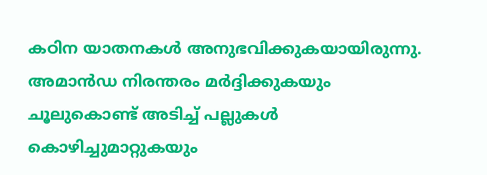കഠിന യാതനകള്‍ അനുഭവിക്കുകയായിരുന്നു. അമാന്‍ഡ നിരന്തരം മര്‍ദ്ദിക്കുകയും ചൂലുകൊണ്ട് അടിച്ച് പല്ലുകള്‍ കൊഴിച്ചുമാറ്റുകയും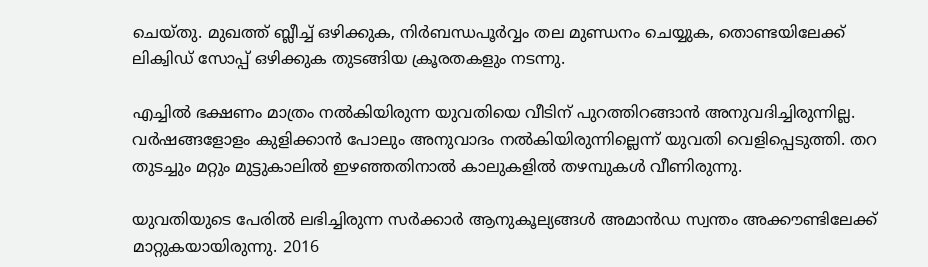ചെയ്തു. മുഖത്ത് ബ്ലീച്ച് ഒഴിക്കുക, നിര്‍ബന്ധപൂര്‍വ്വം തല മുണ്ഡനം ചെയ്യുക, തൊണ്ടയിലേക്ക് ലിക്വിഡ് സോപ്പ് ഒഴിക്കുക തുടങ്ങിയ ക്രൂരതകളും നടന്നു.

എച്ചില്‍ ഭക്ഷണം മാത്രം നല്‍കിയിരുന്ന യുവതിയെ വീടിന് പുറത്തിറങ്ങാന്‍ അനുവദിച്ചിരുന്നില്ല. വര്‍ഷങ്ങളോളം കുളിക്കാന്‍ പോലും അനുവാദം നല്‍കിയിരുന്നില്ലെന്ന് യുവതി വെളിപ്പെടുത്തി. തറ തുടച്ചും മറ്റും മുട്ടുകാലില്‍ ഇഴഞ്ഞതിനാല്‍ കാലുകളില്‍ തഴമ്പുകള്‍ വീണിരുന്നു.

യുവതിയുടെ പേരില്‍ ലഭിച്ചിരുന്ന സര്‍ക്കാര്‍ ആനുകൂല്യങ്ങള്‍ അമാന്‍ഡ സ്വന്തം അക്കൗണ്ടിലേക്ക് മാറ്റുകയായിരുന്നു. 2016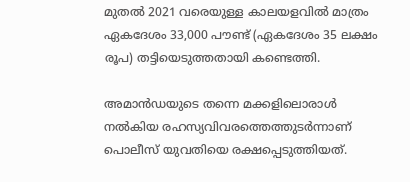മുതല്‍ 2021 വരെയുള്ള കാലയളവില്‍ മാത്രം ഏകദേശം 33,000 പൗണ്ട് (ഏകദേശം 35 ലക്ഷം രൂപ) തട്ടിയെടുത്തതായി കണ്ടെത്തി.

അമാന്‍ഡയുടെ തന്നെ മക്കളിലൊരാള്‍ നല്‍കിയ രഹസ്യവിവരത്തെത്തുടര്‍ന്നാണ് പൊലീസ് യുവതിയെ രക്ഷപ്പെടുത്തിയത്.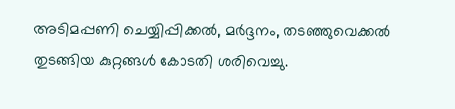അടിമപ്പണി ചെയ്യിപ്പിക്കല്‍, മര്‍ദ്ദനം, തടഞ്ഞുവെക്കല്‍ തുടങ്ങിയ കുറ്റങ്ങള്‍ കോടതി ശരിവെച്ചു.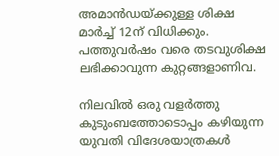അമാന്‍ഡയ്ക്കുള്ള ശിക്ഷ മാര്‍ച്ച് 12ന് വിധിക്കും. പത്തുവര്‍ഷം വരെ തടവുശിക്ഷ ലഭിക്കാവുന്ന കുറ്റങ്ങളാണിവ.

നിലവില്‍ ഒരു വളര്‍ത്തു കുടുംബത്തോടൊപ്പം കഴിയുന്ന യുവതി വിദേശയാത്രകള്‍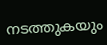നടത്തുകയും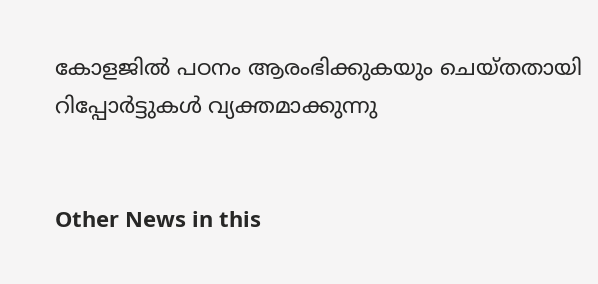കോളജില്‍ പഠനം ആരംഭിക്കുകയും ചെയ്തതായി റിപ്പോര്‍ട്ടുകള്‍ വ്യക്തമാക്കുന്നു


Other News in this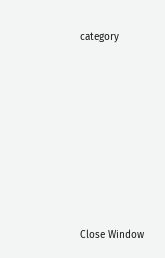category








Close Window